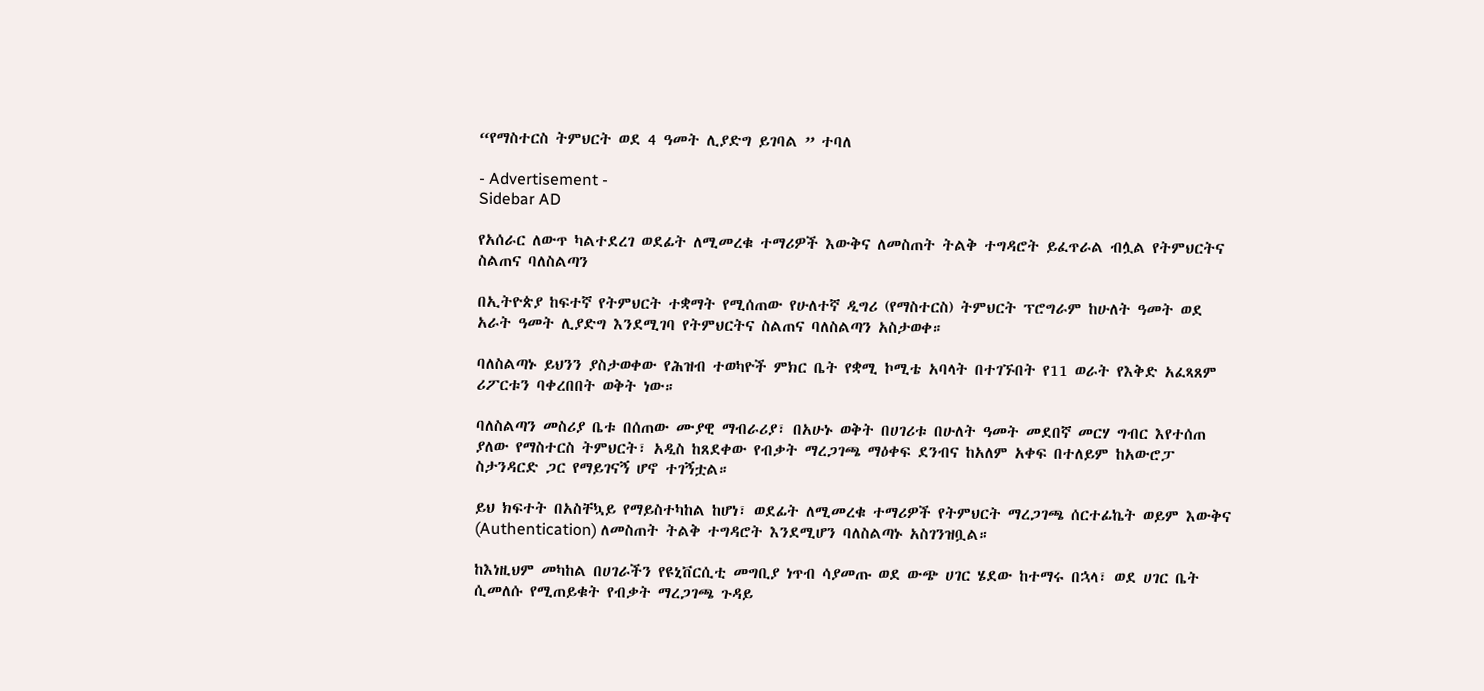“የማስተርስ ትምህርት ወደ 4 ዓመት ሊያድግ ይገባል ” ተባለ

- Advertisement -
Sidebar AD

የአሰራር ለውጥ ካልተደረገ ወደፊት ለሚመረቁ ተማሪዎች እውቅና ለመስጠት ትልቅ ተግዳሮት ይፈጥራል ብሏል የትምህርትና ስልጠና ባለስልጣን

በኢትዮጵያ ከፍተኛ የትምህርት ተቋማት የሚሰጠው የሁለተኛ ዲግሪ (የማስተርስ) ትምህርት ፕሮግራም ከሁለት ዓመት ወደ አራት ዓመት ሊያድግ እንደሚገባ የትምህርትና ስልጠና ባለስልጣን አስታወቀ።

ባለስልጣኑ ይህንን ያስታወቀው የሕዝብ ተወካዮች ምክር ቤት የቋሚ ኮሚቴ አባላት በተገኙበት የ11 ወራት የእቅድ አፈጻጸም ሪፖርቱን ባቀረበበት ወቅት ነው።

ባለስልጣን መስሪያ ቤቱ በሰጠው ሙያዊ ማብራሪያ፣ በአሁኑ ወቅት በሀገሪቱ በሁለት ዓመት መደበኛ መርሃ ግብር እየተሰጠ ያለው የማስተርስ ትምህርት፣ አዲስ ከጸደቀው የብቃት ማረጋገጫ ማዕቀፍ ደንብና ከአለም አቀፍ በተለይም ከአውሮፓ ስታንዳርድ ጋር የማይገናኝ ሆኖ ተገኝቷል።

ይህ ክፍተት በአስቸኳይ የማይስተካከል ከሆነ፣ ወደፊት ለሚመረቁ ተማሪዎች የትምህርት ማረጋገጫ ሰርተፊኬት ወይም እውቅና (Authentication) ለመስጠት ትልቅ ተግዳሮት እንደሚሆን ባለስልጣኑ አስገንዝቧል።

ከእነዚህም መካከል በሀገራችን የዩኒቨርሲቲ መግቢያ ነጥብ ሳያመጡ ወደ ውጭ ሀገር ሄደው ከተማሩ በኋላ፣ ወደ ሀገር ቤት ሲመለሱ የሚጠይቁት የብቃት ማረጋገጫ ጉዳይ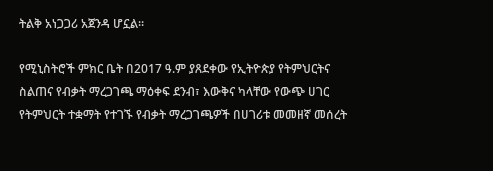ትልቅ አነጋጋሪ አጀንዳ ሆኗል።

የሚኒስትሮች ምክር ቤት በ2017 ዓ.ም ያጸደቀው የኢትዮጵያ የትምህርትና ስልጠና የብቃት ማረጋገጫ ማዕቀፍ ደንብ፣ እውቅና ካላቸው የውጭ ሀገር የትምህርት ተቋማት የተገኙ የብቃት ማረጋገጫዎች በሀገሪቱ መመዘኛ መሰረት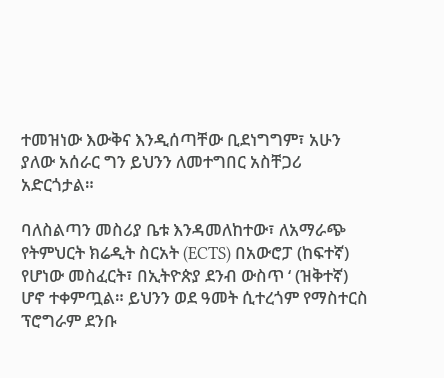ተመዝነው እውቅና እንዲሰጣቸው ቢደነግግም፣ አሁን ያለው አሰራር ግን ይህንን ለመተግበር አስቸጋሪ አድርጎታል።

ባለስልጣን መስሪያ ቤቱ እንዳመለከተው፣ ለአማራጭ የትምህርት ክሬዲት ስርአት (ECTS) በአውሮፓ (ከፍተኛ) የሆነው መስፈርት፣ በኢትዮጵያ ደንብ ውስጥ ‘ (ዝቅተኛ) ሆኖ ተቀምጧል። ይህንን ወደ ዓመት ሲተረጎም የማስተርስ ፕሮግራም ደንቡ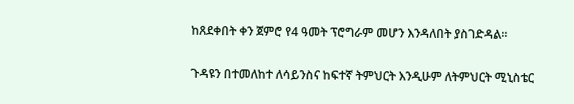ከጸደቀበት ቀን ጀምሮ የ4 ዓመት ፕሮግራም መሆን እንዳለበት ያስገድዳል።

ጉዳዩን በተመለከተ ለሳይንስና ከፍተኛ ትምህርት እንዲሁም ለትምህርት ሚኒስቴር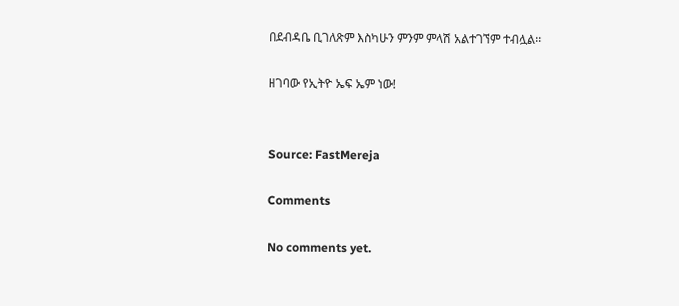በደብዳቤ ቢገለጽም እስካሁን ምንም ምላሽ አልተገኘም ተብሏል፡፡

ዘገባው የኢትዮ ኤፍ ኤም ነው!


Source: FastMereja

Comments

No comments yet.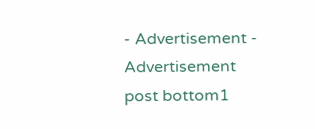- Advertisement -
Advertisement post bottom1